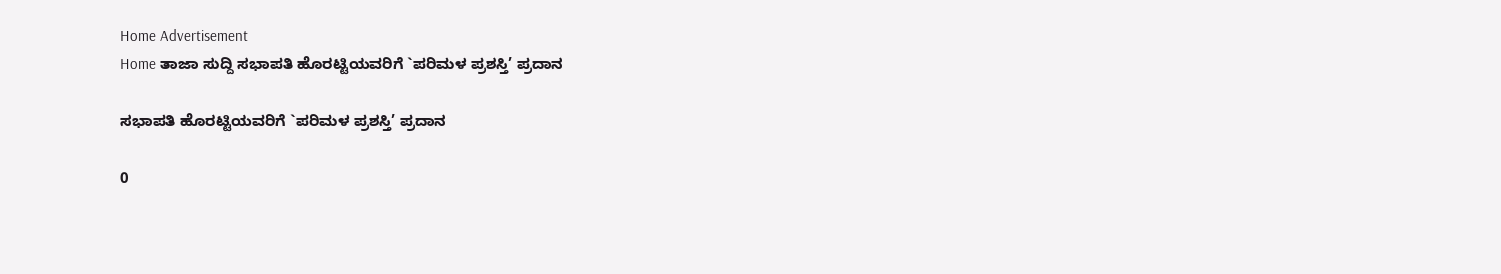Home Advertisement
Home ತಾಜಾ ಸುದ್ದಿ ಸಭಾಪತಿ ಹೊರಟ್ಟಿಯವರಿಗೆ `ಪರಿಮಳ ಪ್ರಶಸ್ತಿ’ ಪ್ರದಾನ

ಸಭಾಪತಿ ಹೊರಟ್ಟಿಯವರಿಗೆ `ಪರಿಮಳ ಪ್ರಶಸ್ತಿ’ ಪ್ರದಾನ

0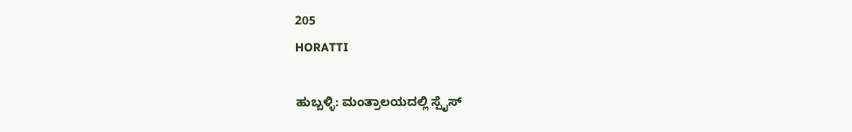205
HORATTI

ಹುಬ್ಬಳ್ಳಿ: ಮಂತ್ರಾಲಯದಲ್ಲಿ ಸ್ಪೈಸ್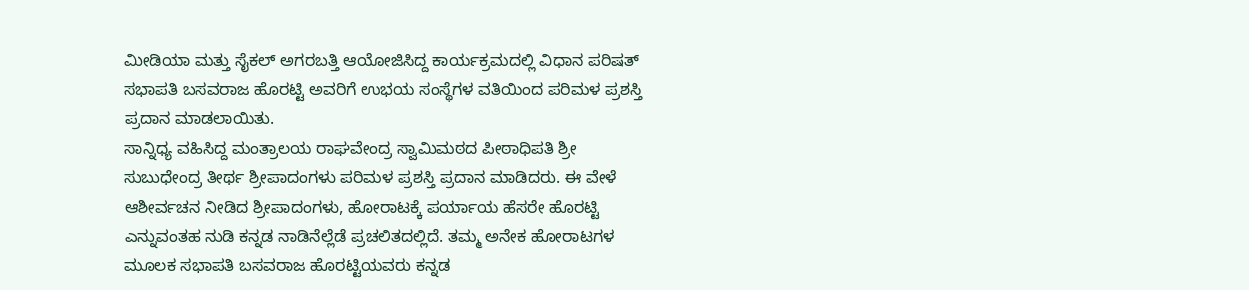ಮೀಡಿಯಾ ಮತ್ತು ಸೈಕಲ್ ಅಗರಬತ್ತಿ ಆಯೋಜಿಸಿದ್ದ ಕಾರ್ಯಕ್ರಮದಲ್ಲಿ ವಿಧಾನ ಪರಿಷತ್ ಸಭಾಪತಿ ಬಸವರಾಜ ಹೊರಟ್ಟಿ ಅವರಿಗೆ ಉಭಯ ಸಂಸ್ಥೆಗಳ ವತಿಯಿಂದ ಪರಿಮಳ ಪ್ರಶಸ್ತಿ ಪ್ರದಾನ ಮಾಡಲಾಯಿತು.
ಸಾನ್ನಿಧ್ಯ ವಹಿಸಿದ್ದ ಮಂತ್ರಾಲಯ ರಾಘವೇಂದ್ರ ಸ್ವಾಮಿಮಠದ ಪೀಠಾಧಿಪತಿ ಶ್ರೀ ಸುಬುಧೇಂದ್ರ ತೀರ್ಥ ಶ್ರೀಪಾದಂಗಳು ಪರಿಮಳ ಪ್ರಶಸ್ತಿ ಪ್ರದಾನ ಮಾಡಿದರು. ಈ ವೇಳೆ ಆಶೀರ್ವಚನ ನೀಡಿದ ಶ್ರೀಪಾದಂಗಳು, ಹೋರಾಟಕ್ಕೆ ಪರ್ಯಾಯ ಹೆಸರೇ ಹೊರಟ್ಟಿ ಎನ್ನುವಂತಹ ನುಡಿ ಕನ್ನಡ ನಾಡಿನೆಲ್ಲೆಡೆ ಪ್ರಚಲಿತದಲ್ಲಿದೆ. ತಮ್ಮ ಅನೇಕ ಹೋರಾಟಗಳ ಮೂಲಕ ಸಭಾಪತಿ ಬಸವರಾಜ ಹೊರಟ್ಟಿಯವರು ಕನ್ನಡ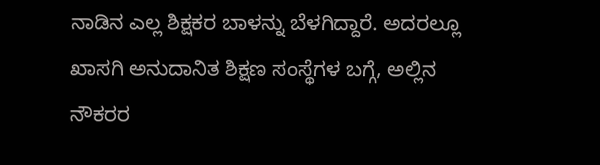ನಾಡಿನ ಎಲ್ಲ ಶಿಕ್ಷಕರ ಬಾಳನ್ನು ಬೆಳಗಿದ್ದಾರೆ. ಅದರಲ್ಲೂ ಖಾಸಗಿ ಅನುದಾನಿತ ಶಿಕ್ಷಣ ಸಂಸ್ಥೆಗಳ ಬಗ್ಗೆ, ಅಲ್ಲಿನ ನೌಕರರ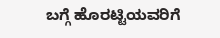ಬಗ್ಗೆ ಹೊರಟ್ಟಿಯವರಿಗೆ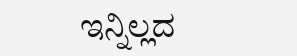ಇನ್ನಿಲ್ಲದ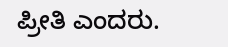ಪ್ರೀತಿ ಎಂದರು.